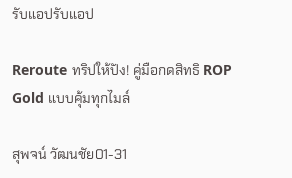รับแอปรับแอป

Reroute ทริปให้ปัง! คู่มือกดสิทธิ ROP Gold แบบคุ้มทุกไมล์

สุพจน์ วัฒนชัย01-31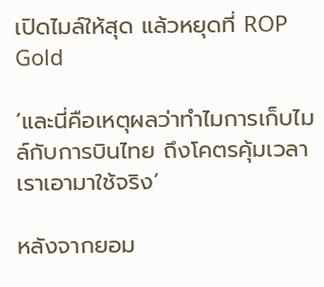เปิดไมล์ให้สุด แล้วหยุดที่ ROP Gold

‘และนี่คือเหตุผลว่าทำไมการเก็บไมล์กับการบินไทย ถึงโคตรคุ้มเวลาเราเอามาใช้จริง’

หลังจากยอม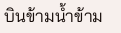บินข้ามน้ำข้าม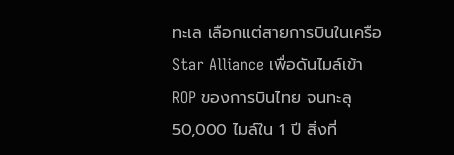ทะเล เลือกแต่สายการบินในเครือ Star Alliance เพื่อดันไมล์เข้า ROP ของการบินไทย จนทะลุ 50,000 ไมล์ใน 1 ปี สิ่งที่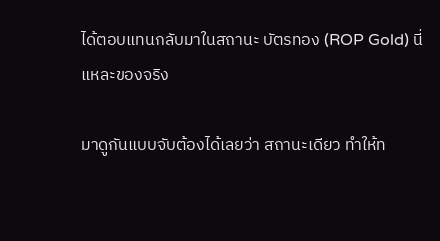ได้ตอบแทนกลับมาในสถานะ บัตรทอง (ROP Gold) นี่แหละของจริง

มาดูกันแบบจับต้องได้เลยว่า สถานะเดียว ทำให้ท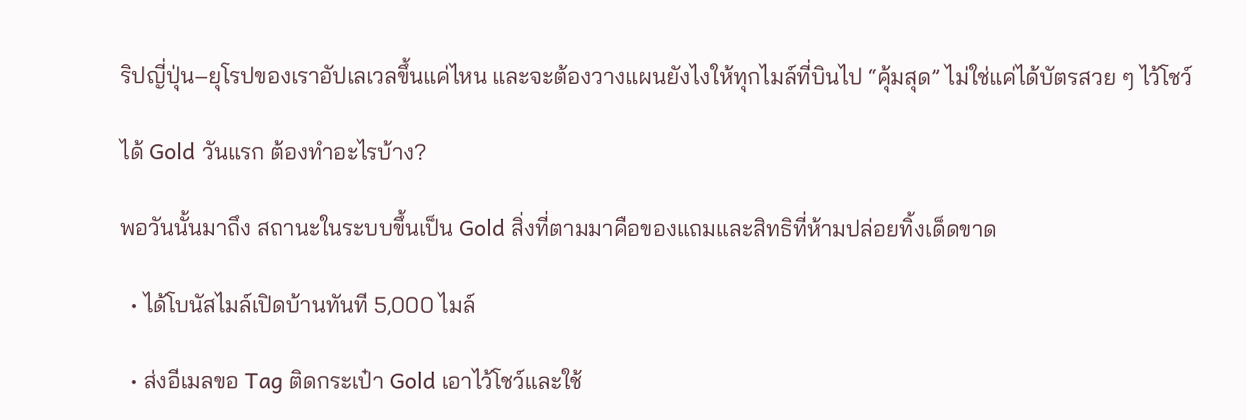ริปญี่ปุ่น–ยุโรปของเราอัปเลเวลขึ้นแค่ไหน และจะต้องวางแผนยังไงให้ทุกไมล์ที่บินไป “คุ้มสุด” ไม่ใช่แค่ได้บัตรสวย ๆ ไว้โชว์

ได้ Gold วันแรก ต้องทำอะไรบ้าง?

พอวันนั้นมาถึง สถานะในระบบขึ้นเป็น Gold สิ่งที่ตามมาคือของแถมและสิทธิที่ห้ามปล่อยทิ้งเด็ดขาด

  • ได้โบนัสไมล์เปิดบ้านทันที 5,000 ไมล์

  • ส่งอีเมลขอ Tag ติดกระเป๋า Gold เอาไว้โชว์และใช้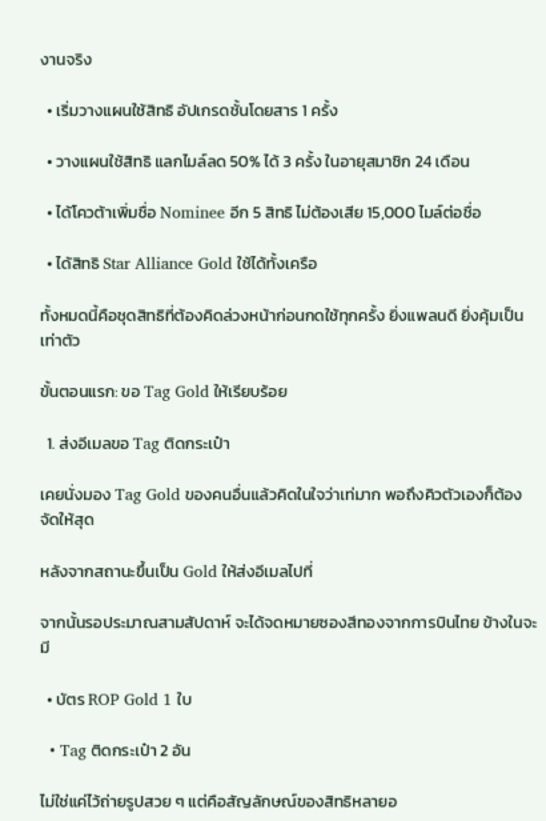งานจริง

  • เริ่มวางแผนใช้สิทธิ อัปเกรดชั้นโดยสาร 1 ครั้ง

  • วางแผนใช้สิทธิ แลกไมล์ลด 50% ได้ 3 ครั้ง ในอายุสมาชิก 24 เดือน

  • ได้โควต้าเพิ่มชื่อ Nominee อีก 5 สิทธิ ไม่ต้องเสีย 15,000 ไมล์ต่อชื่อ

  • ได้สิทธิ Star Alliance Gold ใช้ได้ทั้งเครือ

ทั้งหมดนี้คือชุดสิทธิที่ต้องคิดล่วงหน้าก่อนกดใช้ทุกครั้ง ยิ่งแพลนดี ยิ่งคุ้มเป็นเท่าตัว

ขั้นตอนแรก: ขอ Tag Gold ให้เรียบร้อย

  1. ส่งอีเมลขอ Tag ติดกระเป๋า

เคยนั่งมอง Tag Gold ของคนอื่นแล้วคิดในใจว่าเท่มาก พอถึงคิวตัวเองก็ต้องจัดให้สุด

หลังจากสถานะขึ้นเป็น Gold ให้ส่งอีเมลไปที่

จากนั้นรอประมาณสามสัปดาห์ จะได้จดหมายซองสีทองจากการบินไทย ข้างในจะมี

  • บัตร ROP Gold 1 ใบ

  • Tag ติดกระเป๋า 2 อัน

ไม่ใช่แค่ไว้ถ่ายรูปสวย ๆ แต่คือสัญลักษณ์ของสิทธิหลายอ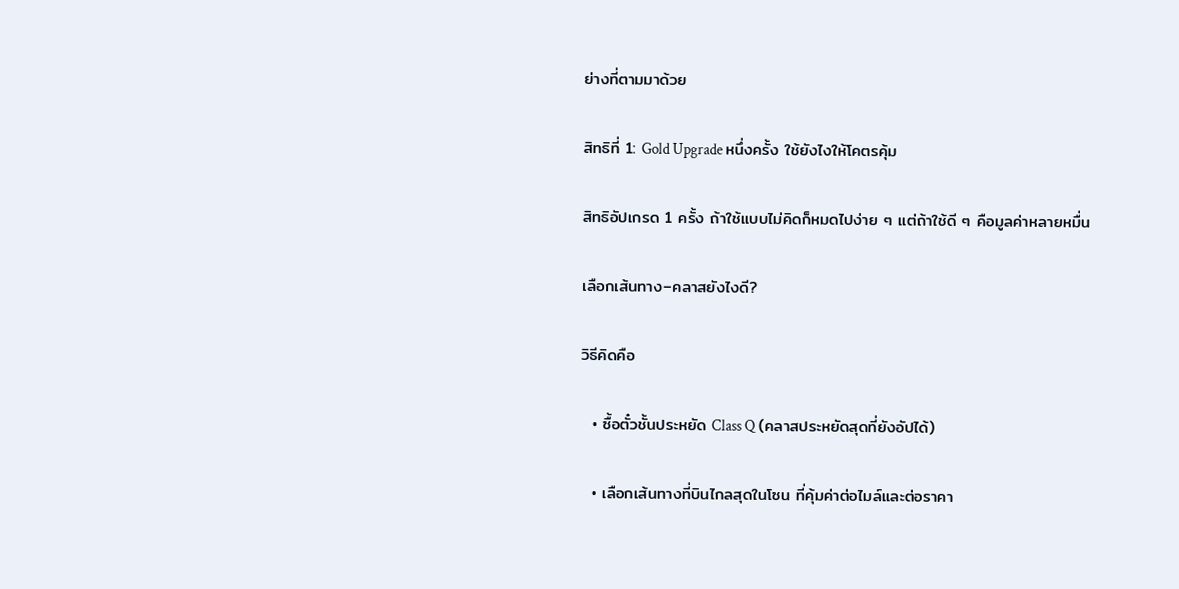ย่างที่ตามมาด้วย

สิทธิที่ 1: Gold Upgrade หนึ่งครั้ง ใช้ยังไงให้โคตรคุ้ม

สิทธิอัปเกรด 1 ครั้ง ถ้าใช้แบบไม่คิดก็หมดไปง่าย ๆ แต่ถ้าใช้ดี ๆ คือมูลค่าหลายหมื่น

เลือกเส้นทาง–คลาสยังไงดี?

วิธีคิดคือ

  • ซื้อตั๋วชั้นประหยัด Class Q (คลาสประหยัดสุดที่ยังอัปได้)

  • เลือกเส้นทางที่บินไกลสุดในโซน ที่คุ้มค่าต่อไมล์และต่อราคา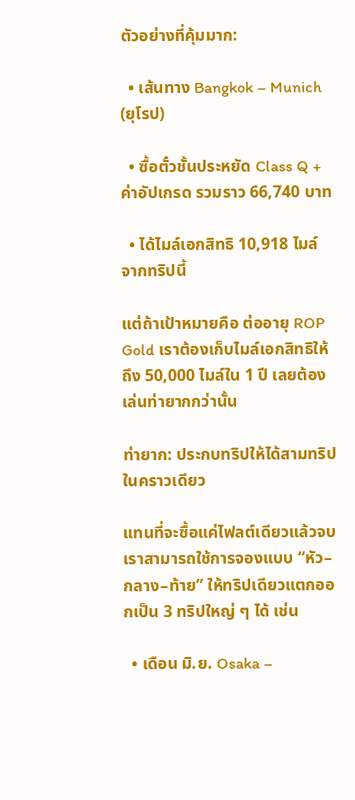ตัวอย่างที่คุ้มมาก:

  • เส้นทาง Bangkok – Munich (ยุโรป)

  • ซื้อตั๋วชั้นประหยัด Class Q + ค่าอัปเกรด รวมราว 66,740 บาท

  • ได้ไมล์เอกสิทธิ 10,918 ไมล์ จากทริปนี้

แต่ถ้าเป้าหมายคือ ต่ออายุ ROP Gold เราต้องเก็บไมล์เอกสิทธิให้ถึง 50,000 ไมล์ใน 1 ปี เลยต้องเล่นท่ายากกว่านั้น

ท่ายาก: ประกบทริปให้ได้สามทริปในคราวเดียว

แทนที่จะซื้อแค่ไฟลต์เดียวแล้วจบ เราสามารถใช้การจองแบบ “หัว–กลาง–ท้าย” ให้ทริปเดียวแตกออกเป็น 3 ทริปใหญ่ ๆ ได้ เช่น

  • เดือน มิ.ย. Osaka –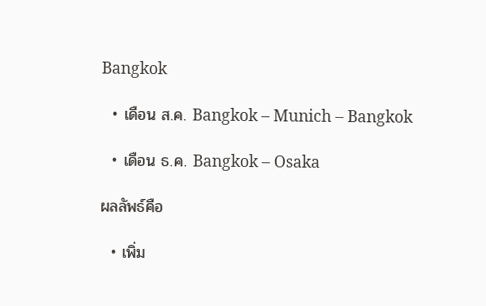Bangkok

  • เดือน ส.ค. Bangkok – Munich – Bangkok

  • เดือน ธ.ค. Bangkok – Osaka

ผลลัพธ์คือ

  • เพิ่ม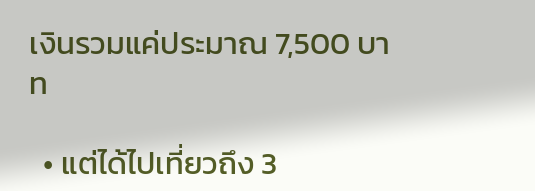เงินรวมแค่ประมาณ 7,500 บาท

  • แต่ได้ไปเที่ยวถึง 3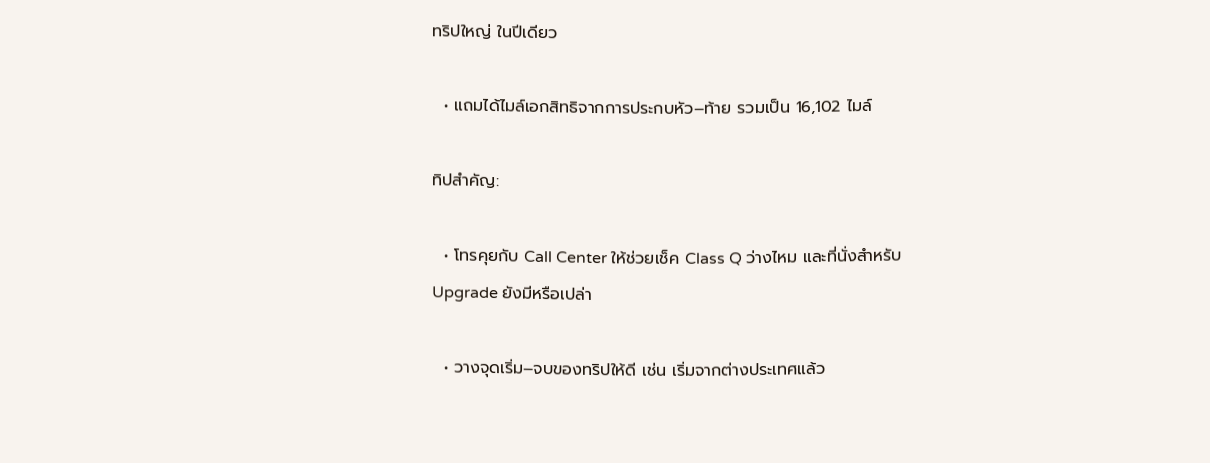ทริปใหญ่ ในปีเดียว

  • แถมได้ไมล์เอกสิทธิจากการประกบหัว–ท้าย รวมเป็น 16,102 ไมล์

ทิปสำคัญ:

  • โทรคุยกับ Call Center ให้ช่วยเช็ค Class Q ว่างไหม และที่นั่งสำหรับ Upgrade ยังมีหรือเปล่า

  • วางจุดเริ่ม–จบของทริปให้ดี เช่น เริ่มจากต่างประเทศแล้ว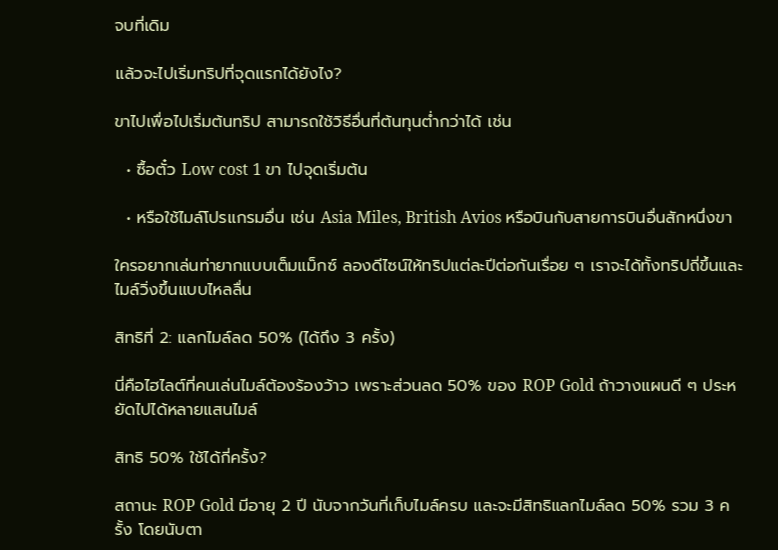จบที่เดิม

แล้วจะไปเริ่มทริปที่จุดแรกได้ยังไง?

ขาไปเพื่อไปเริ่มต้นทริป สามารถใช้วิธีอื่นที่ต้นทุนต่ำกว่าได้ เช่น

  • ซื้อตั๋ว Low cost 1 ขา ไปจุดเริ่มต้น

  • หรือใช้ไมล์โปรแกรมอื่น เช่น Asia Miles, British Avios หรือบินกับสายการบินอื่นสักหนึ่งขา

ใครอยากเล่นท่ายากแบบเต็มแม็กซ์ ลองดีไซน์ให้ทริปแต่ละปีต่อกันเรื่อย ๆ เราจะได้ทั้งทริปถี่ขึ้นและไมล์วิ่งขึ้นแบบไหลลื่น

สิทธิที่ 2: แลกไมล์ลด 50% (ได้ถึง 3 ครั้ง)

นี่คือไฮไลต์ที่คนเล่นไมล์ต้องร้องว้าว เพราะส่วนลด 50% ของ ROP Gold ถ้าวางแผนดี ๆ ประหยัดไปได้หลายแสนไมล์

สิทธิ 50% ใช้ได้กี่ครั้ง?

สถานะ ROP Gold มีอายุ 2 ปี นับจากวันที่เก็บไมล์ครบ และจะมีสิทธิแลกไมล์ลด 50% รวม 3 ครั้ง โดยนับตา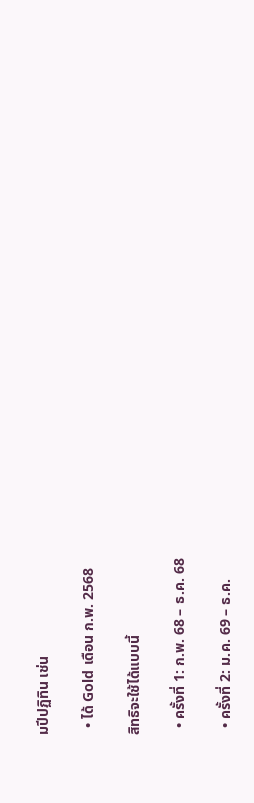มปีปฏิทิน เช่น

  • ได้ Gold เดือน ก.พ. 2568

สิทธิจะใช้ได้แบบนี้

  • ครั้งที่ 1: ก.พ. 68 – ธ.ค. 68

  • ครั้งที่ 2: ม.ค. 69 – ธ.ค.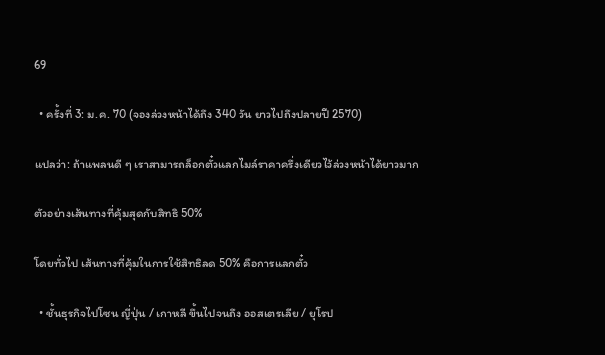69

  • ครั้งที่ 3: ม.ค. 70 (จองล่วงหน้าได้ถึง 340 วัน ยาวไปถึงปลายปี 2570)

แปลว่า: ถ้าแพลนดี ๆ เราสามารถล็อกตั๋วแลกไมล์ราคาครึ่งเดียวไว้ล่วงหน้าได้ยาวมาก

ตัวอย่างเส้นทางที่คุ้มสุดกับสิทธิ 50%

โดยทั่วไป เส้นทางที่คุ้มในการใช้สิทธิลด 50% คือการแลกตั๋ว

  • ชั้นธุรกิจไปโซน ญี่ปุ่น / เกาหลี ขึ้นไปจนถึง ออสเตรเลีย / ยุโรป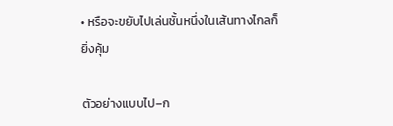• หรือจะขยับไปเล่นชั้นหนึ่งในเส้นทางไกลก็ยิ่งคุ้ม

ตัวอย่างแบบไป–ก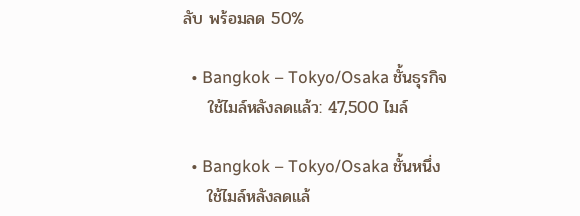ลับ พร้อมลด 50%

  • Bangkok – Tokyo/Osaka ชั้นธุรกิจ
    ใช้ไมล์หลังลดแล้ว: 47,500 ไมล์

  • Bangkok – Tokyo/Osaka ชั้นหนึ่ง
    ใช้ไมล์หลังลดแล้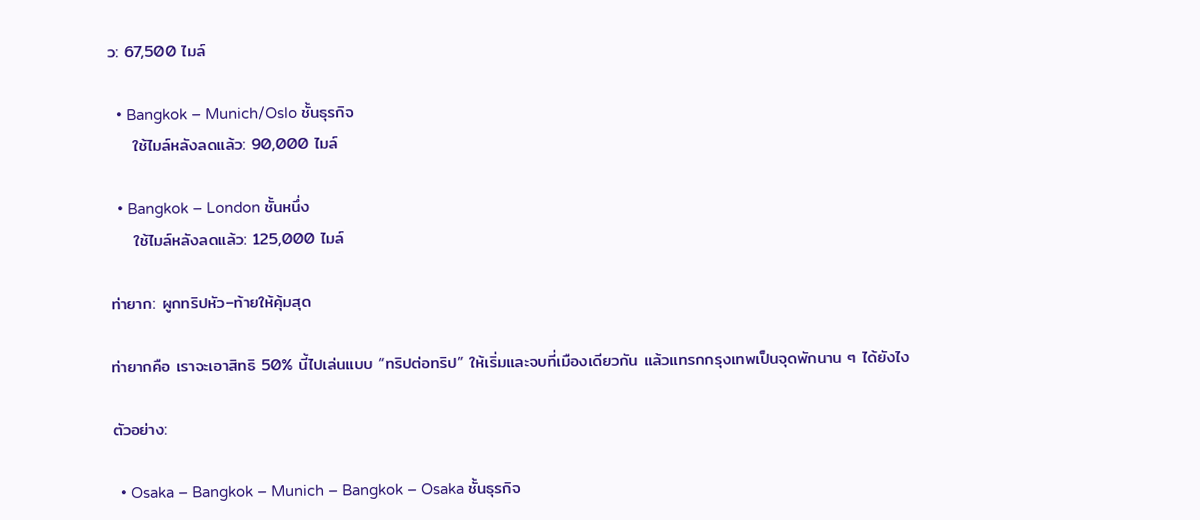ว: 67,500 ไมล์

  • Bangkok – Munich/Oslo ชั้นธุรกิจ
    ใช้ไมล์หลังลดแล้ว: 90,000 ไมล์

  • Bangkok – London ชั้นหนึ่ง
    ใช้ไมล์หลังลดแล้ว: 125,000 ไมล์

ท่ายาก: ผูกทริปหัว–ท้ายให้คุ้มสุด

ท่ายากคือ เราจะเอาสิทธิ 50% นี้ไปเล่นแบบ “ทริปต่อทริป” ให้เริ่มและจบที่เมืองเดียวกัน แล้วแทรกกรุงเทพเป็นจุดพักนาน ๆ ได้ยังไง

ตัวอย่าง:

  • Osaka – Bangkok – Munich – Bangkok – Osaka ชั้นธุรกิจ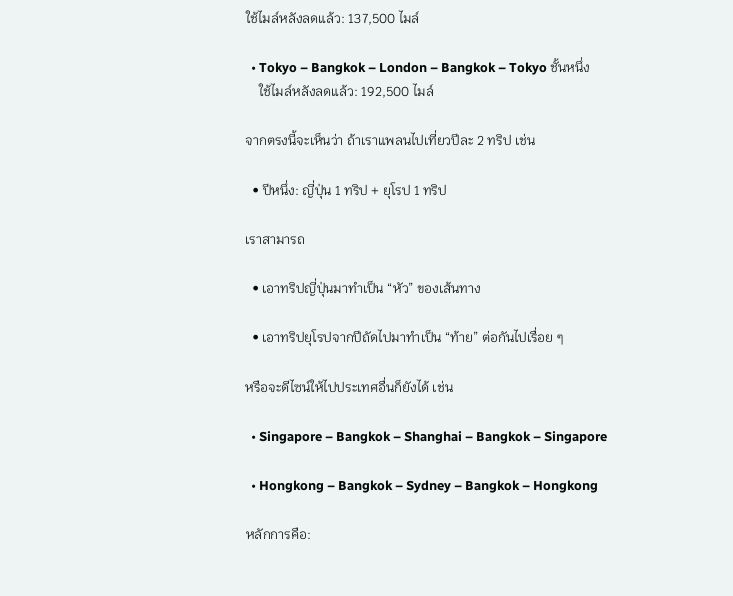ใช้ไมล์หลังลดแล้ว: 137,500 ไมล์

  • Tokyo – Bangkok – London – Bangkok – Tokyo ชั้นหนึ่ง
    ใช้ไมล์หลังลดแล้ว: 192,500 ไมล์

จากตรงนี้จะเห็นว่า ถ้าเราแพลนไปเที่ยวปีละ 2 ทริป เช่น

  • ปีหนึ่ง: ญี่ปุ่น 1 ทริป + ยุโรป 1 ทริป

เราสามารถ

  • เอาทริปญี่ปุ่นมาทำเป็น “หัว” ของเส้นทาง

  • เอาทริปยุโรปจากปีถัดไปมาทำเป็น “ท้าย” ต่อกันไปเรื่อย ๆ

หรือจะดีไซน์ให้ไปประเทศอื่นก็ยังได้ เช่น

  • Singapore – Bangkok – Shanghai – Bangkok – Singapore

  • Hongkong – Bangkok – Sydney – Bangkok – Hongkong

หลักการคือ: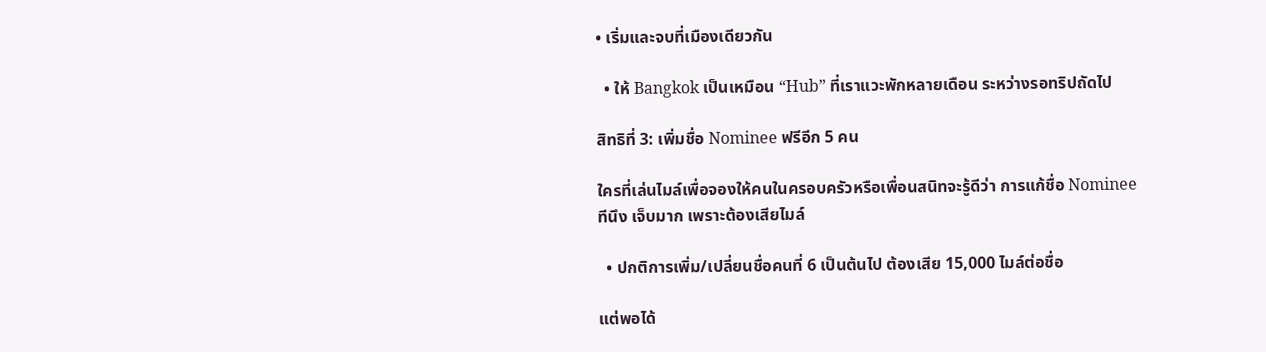• เริ่มและจบที่เมืองเดียวกัน

  • ให้ Bangkok เป็นเหมือน “Hub” ที่เราแวะพักหลายเดือน ระหว่างรอทริปถัดไป

สิทธิที่ 3: เพิ่มชื่อ Nominee ฟรีอีก 5 คน

ใครที่เล่นไมล์เพื่อจองให้คนในครอบครัวหรือเพื่อนสนิทจะรู้ดีว่า การแก้ชื่อ Nominee ทีนึง เจ็บมาก เพราะต้องเสียไมล์

  • ปกติการเพิ่ม/เปลี่ยนชื่อคนที่ 6 เป็นต้นไป ต้องเสีย 15,000 ไมล์ต่อชื่อ

แต่พอได้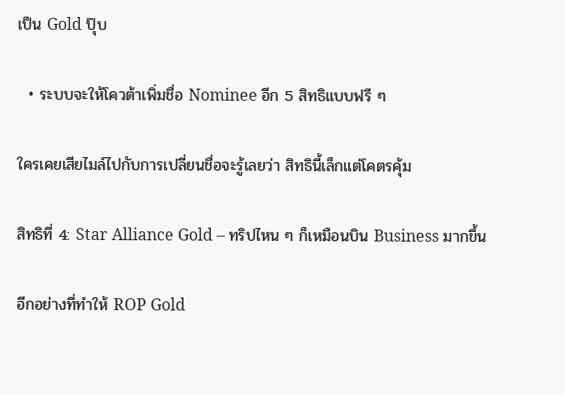เป็น Gold ปุ๊บ

  • ระบบจะให้โควต้าเพิ่มชื่อ Nominee อีก 5 สิทธิแบบฟรี ๆ

ใครเคยเสียไมล์ไปกับการเปลี่ยนชื่อจะรู้เลยว่า สิทธินี้เล็กแต่โคตรคุ้ม

สิทธิที่ 4: Star Alliance Gold – ทริปไหน ๆ ก็เหมือนบิน Business มากขึ้น

อีกอย่างที่ทำให้ ROP Gold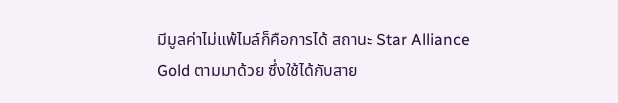มีมูลค่าไม่แพ้ไมล์ก็คือการได้ สถานะ Star Alliance Gold ตามมาด้วย ซึ่งใช้ได้กับสาย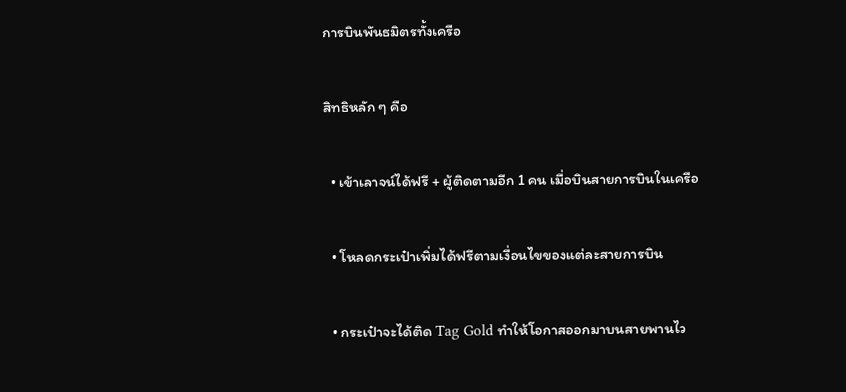การบินพันธมิตรทั้งเครือ

สิทธิหลัก ๆ คือ

  • เข้าเลาจน์ได้ฟรี + ผู้ติดตามอีก 1 คน เมื่อบินสายการบินในเครือ

  • โหลดกระเป๋าเพิ่มได้ฟรีตามเงื่อนไขของแต่ละสายการบิน

  • กระเป๋าจะได้ติด Tag Gold ทำให้โอกาสออกมาบนสายพานไว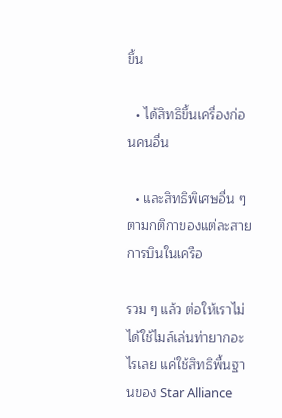ขึ้น

  • ได้สิทธิขึ้นเครื่องก่อนคนอื่น

  • และสิทธิพิเศษอื่น ๆ ตามกติกาของแต่ละสายการบินในเครือ

รวม ๆ แล้ว ต่อให้เราไม่ได้ใช้ไมล์เล่นท่ายากอะไรเลย แค่ใช้สิทธิพื้นฐานของ Star Alliance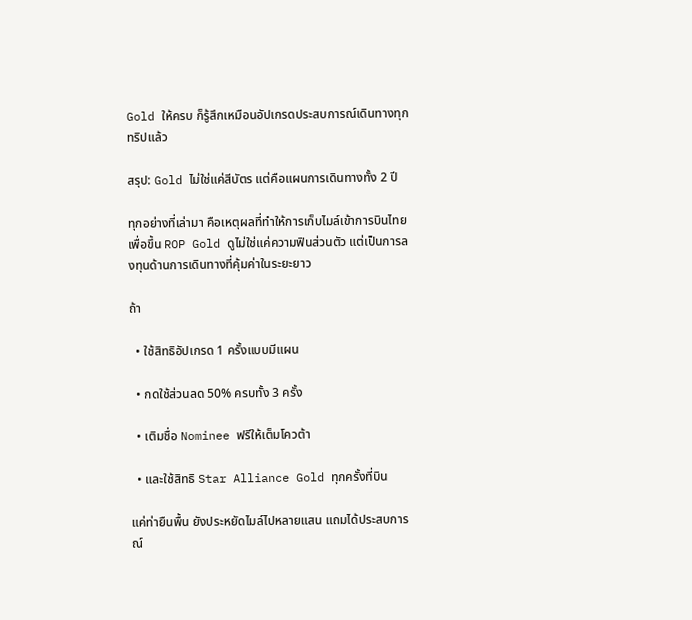Gold ให้ครบ ก็รู้สึกเหมือนอัปเกรดประสบการณ์เดินทางทุกทริปแล้ว

สรุป: Gold ไม่ใช่แค่สีบัตร แต่คือแผนการเดินทางทั้ง 2 ปี

ทุกอย่างที่เล่ามา คือเหตุผลที่ทำให้การเก็บไมล์เข้าการบินไทยเพื่อขึ้น ROP Gold ดูไม่ใช่แค่ความฟินส่วนตัว แต่เป็นการลงทุนด้านการเดินทางที่คุ้มค่าในระยะยาว

ถ้า

  • ใช้สิทธิอัปเกรด 1 ครั้งแบบมีแผน

  • กดใช้ส่วนลด 50% ครบทั้ง 3 ครั้ง

  • เติมชื่อ Nominee ฟรีให้เต็มโควต้า

  • และใช้สิทธิ Star Alliance Gold ทุกครั้งที่บิน

แค่ท่ายืนพื้น ยังประหยัดไมล์ไปหลายแสน แถมได้ประสบการณ์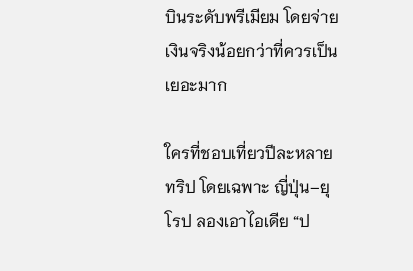บินระดับพรีเมียม โดยจ่ายเงินจริงน้อยกว่าที่ควรเป็นเยอะมาก

ใครที่ชอบเที่ยวปีละหลายทริป โดยเฉพาะ ญี่ปุ่น–ยุโรป ลองเอาไอเดีย “ป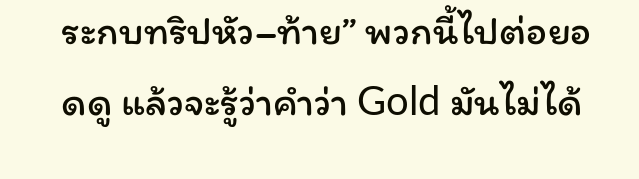ระกบทริปหัว–ท้าย” พวกนี้ไปต่อยอดดู แล้วจะรู้ว่าคำว่า Gold มันไม่ได้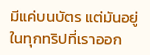มีแค่บนบัตร แต่มันอยู่ในทุกทริปที่เราออก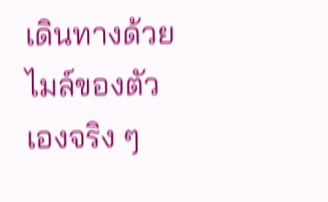เดินทางด้วยไมล์ของตัวเองจริง ๆ